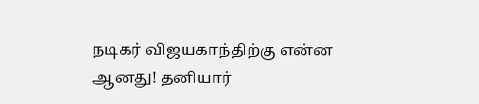நடிகர் விஜயகாந்திற்கு என்ன ஆனது! தனியார்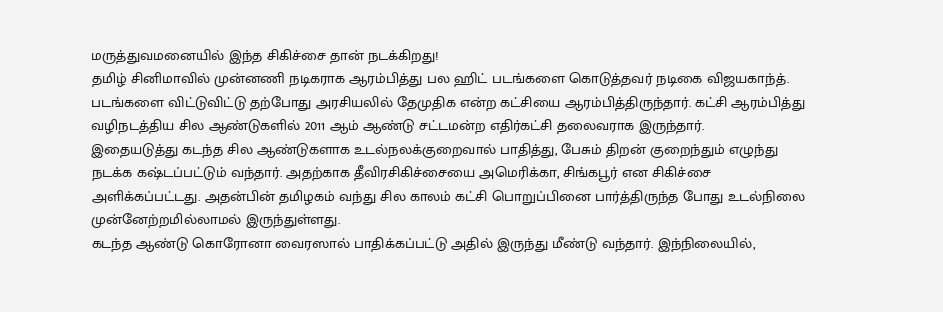மருத்துவமனையில் இந்த சிகிச்சை தான் நடக்கிறது!
தமிழ் சினிமாவில் முன்னணி நடிகராக ஆரம்பித்து பல ஹிட் படங்களை கொடுத்தவர் நடிகை விஜயகாந்த். படங்களை விட்டுவிட்டு தற்போது அரசியலில் தேமுதிக என்ற கட்சியை ஆரம்பித்திருந்தார். கட்சி ஆரம்பித்து வழிநடத்திய சில ஆண்டுகளில் 2011 ஆம் ஆண்டு சட்டமன்ற எதிர்கட்சி தலைவராக இருந்தார்.
இதையடுத்து கடந்த சில ஆண்டுகளாக உடல்நலக்குறைவால் பாதித்து, பேசும் திறன் குறைந்தும் எழுந்து நடக்க கஷ்டப்பட்டும் வந்தார். அதற்காக தீவிரசிகிச்சையை அமெரிக்கா, சிங்கபூர் என சிகிச்சை அளிக்கப்பட்டது. அதன்பின் தமிழகம் வந்து சில காலம் கட்சி பொறுப்பினை பார்த்திருந்த போது உடல்நிலை முன்னேற்றமில்லாமல் இருந்துள்ளது.
கடந்த ஆண்டு கொரோனா வைரஸால் பாதிக்கப்பட்டு அதில் இருந்து மீண்டு வந்தார். இந்நிலையில்,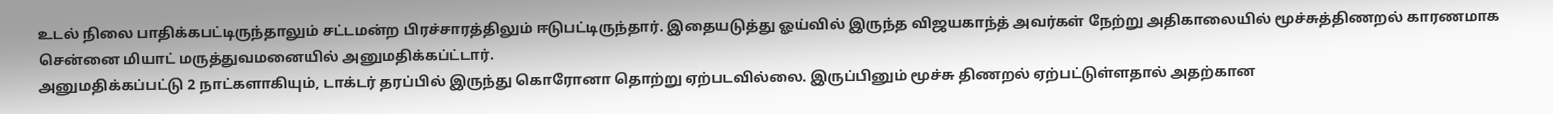உடல் நிலை பாதிக்கபட்டிருந்தாலும் சட்டமன்ற பிரச்சாரத்திலும் ஈடுபட்டிருந்தார். இதையடுத்து ஓய்வில் இருந்த விஜயகாந்த் அவர்கள் நேற்று அதிகாலையில் மூச்சுத்திணறல் காரணமாக சென்னை மியாட் மருத்துவமனையில் அனுமதிக்கப்ட்டார்.
அனுமதிக்கப்பட்டு 2 நாட்களாகியும், டாக்டர் தரப்பில் இருந்து கொரோனா தொற்று ஏற்படவில்லை. இருப்பினும் மூச்சு திணறல் ஏற்பட்டுள்ளதால் அதற்கான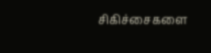சிகிச்சைகளை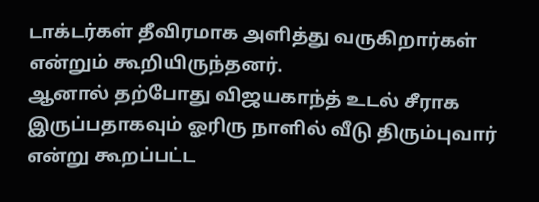டாக்டர்கள் தீவிரமாக அளித்து வருகிறார்கள் என்றும் கூறியிருந்தனர்.
ஆனால் தற்போது விஜயகாந்த் உடல் சீராக இருப்பதாகவும் ஓரிரு நாளில் வீடு திரும்புவார் என்று கூறப்பட்ட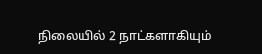நிலையில் 2 நாட்களாகியும்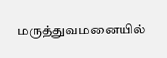மருத்துவமனையில்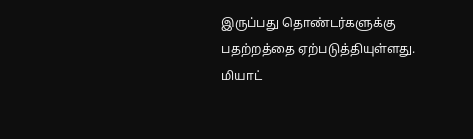இருப்பது தொண்டர்களுக்கு பதற்றத்தை ஏற்படுத்தியுள்ளது. மியாட்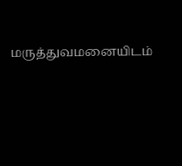மருத்துவமனையிடம்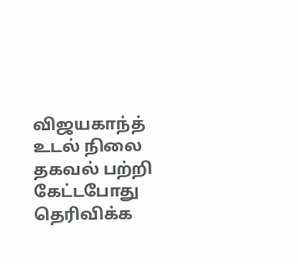விஜயகாந்த் உடல் நிலை தகவல் பற்றி கேட்டபோது தெரிவிக்க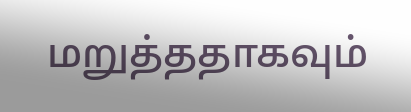மறுத்ததாகவும்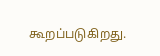கூறப்படுகிறது.